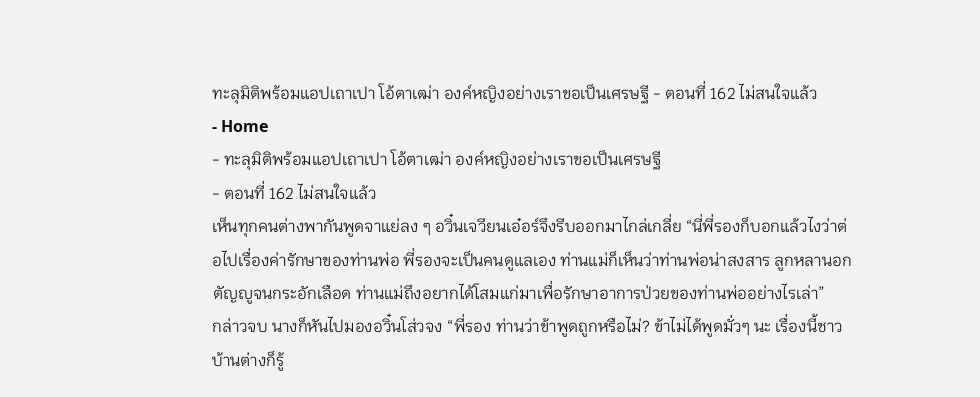ทะลุมิติพร้อมแอปเถาเปา โอ้ตาเฒ่า องค์หญิงอย่างเราขอเป็นเศรษฐี - ตอนที่ 162 ไม่สนใจแล้ว
- Home
- ทะลุมิติพร้อมแอปเถาเปา โอ้ตาเฒ่า องค์หญิงอย่างเราขอเป็นเศรษฐี
- ตอนที่ 162 ไม่สนใจแล้ว
เห็นทุกคนต่างพากันพูดจาแย่ลง ๆ อวิ๋นเจวียนเอ๋อร์จึงรีบออกมาไกล่เกลี่ย “นี่พี่รองก็บอกแล้วไงว่าต่อไปเรื่องค่ารักษาของท่านพ่อ พี่รองจะเป็นคนดูแลเอง ท่านแม่ก็เห็นว่าท่านพ่อน่าสงสาร ลูกหลานอกตัญญูจนกระอักเลือด ท่านแม่ถึงอยากได้โสมแก่มาเพื่อรักษาอาการป่วยของท่านพ่ออย่างไรเล่า”
กล่าวจบ นางก็หันไปมองอวิ๋นโส่วจง “พี่รอง ท่านว่าข้าพูดถูกหรือไม่? ข้าไม่ได้พูดมั่วๆ นะ เรื่องนี้ชาวบ้านต่างก็รู้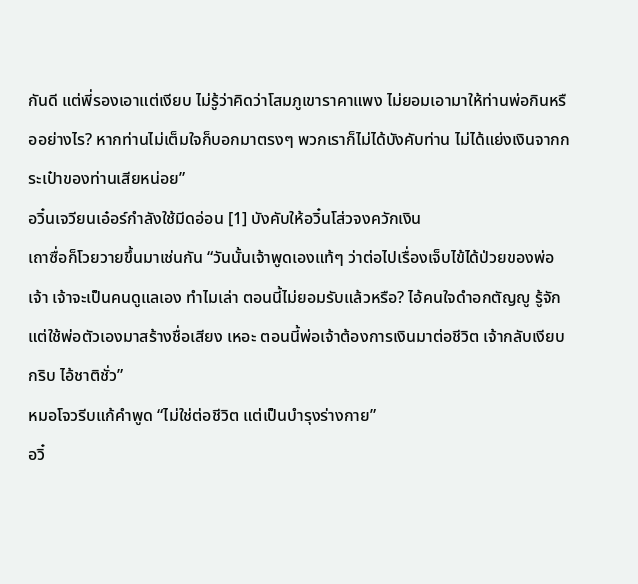กันดี แต่พี่รองเอาแต่เงียบ ไม่รู้ว่าคิดว่าโสมภูเขาราคาแพง ไม่ยอมเอามาให้ท่านพ่อกินหรืออย่างไร? หากท่านไม่เต็มใจก็บอกมาตรงๆ พวกเราก็ไม่ได้บังคับท่าน ไม่ได้แย่งเงินจากกระเป๋าของท่านเสียหน่อย”
อวิ๋นเจวียนเอ๋อร์กำลังใช้มีดอ่อน [1] บังคับให้อวิ๋นโส่วจงควักเงิน
เถาซื่อก็โวยวายขึ้นมาเช่นกัน “วันนั้นเจ้าพูดเองแท้ๆ ว่าต่อไปเรื่องเจ็บไข้ได้ป่วยของพ่อเจ้า เจ้าจะเป็นคนดูแลเอง ทำไมเล่า ตอนนี้ไม่ยอมรับแล้วหรือ? ไอ้คนใจดำอกตัญญู รู้จักแต่ใช้พ่อตัวเองมาสร้างชื่อเสียง เหอะ ตอนนี้พ่อเจ้าต้องการเงินมาต่อชีวิต เจ้ากลับเงียบกริบ ไอ้ชาติชั่ว”
หมอโจวรีบแก้คำพูด “ไม่ใช่ต่อชีวิต แต่เป็นบำรุงร่างกาย”
อวิ๋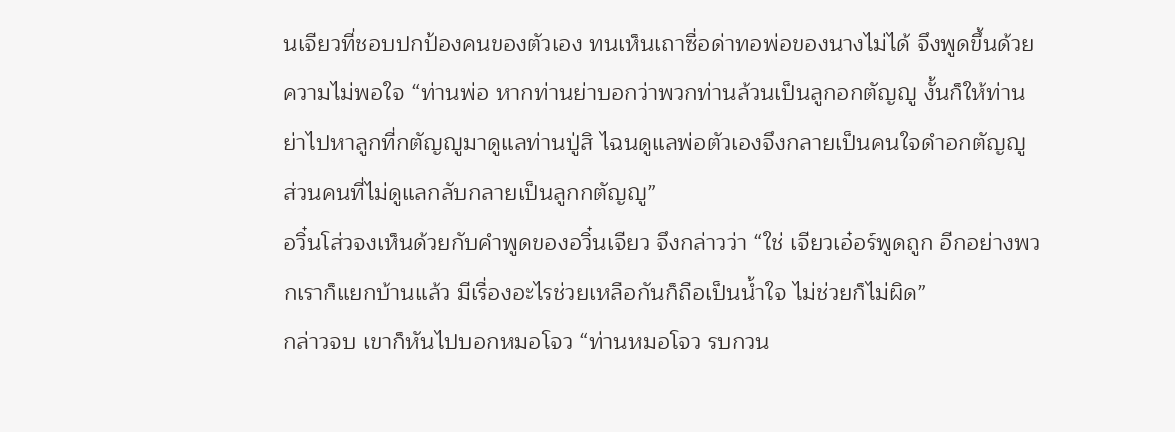นเจียวที่ชอบปกป้องคนของตัวเอง ทนเห็นเถาซื่อด่าทอพ่อของนางไม่ได้ จึงพูดขึ้นด้วยความไม่พอใจ “ท่านพ่อ หากท่านย่าบอกว่าพวกท่านล้วนเป็นลูกอกตัญญู งั้นก็ให้ท่านย่าไปหาลูกที่กตัญญูมาดูแลท่านปู่สิ ไฉนดูแลพ่อตัวเองจึงกลายเป็นคนใจดำอกตัญญู ส่วนคนที่ไม่ดูแลกลับกลายเป็นลูกกตัญญู”
อวิ๋นโส่วจงเห็นด้วยกับคำพูดของอวิ๋นเจียว จึงกล่าวว่า “ใช่ เจียวเอ๋อร์พูดถูก อีกอย่างพวกเราก็แยกบ้านแล้ว มีเรื่องอะไรช่วยเหลือกันก็ถือเป็นน้ำใจ ไม่ช่วยก็ไม่ผิด”
กล่าวจบ เขาก็หันไปบอกหมอโจว “ท่านหมอโจว รบกวน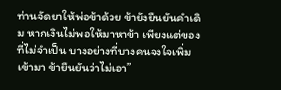ท่านจัดยาให้พ่อข้าด้วย ข้ายังยืนยันคำเดิม หากเงินไม่พอให้มาหาข้า เพียงแต่ของที่ไม่จำเป็น บางอย่างที่บางคนจงใจเพิ่มเข้ามา ข้ายืนยันว่าไม่เอา”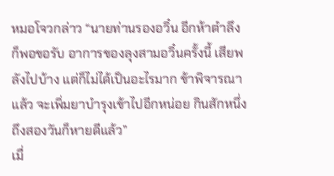หมอโจวกล่าว “นายท่านรองอวิ๋น อีกห้าตำลึงก็พอขอรับ อาการของลุงสามอวิ๋นครั้งนี้ เสียพลังไปบ้าง แต่ก็ไม่ได้เป็นอะไรมาก ข้าพิจารณาแล้ว จะเพิ่มยาบำรุงเข้าไปอีกหน่อย กินสักหนึ่งถึงสองวันก็หายดีแล้ว”
เมื่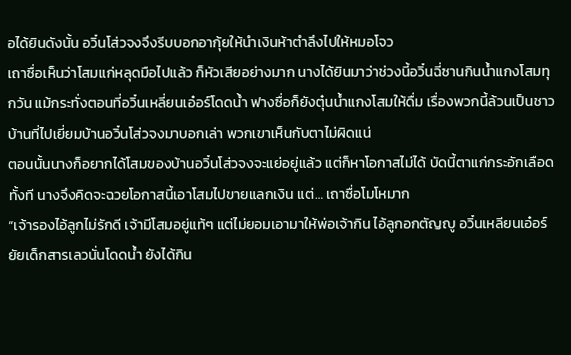อได้ยินดังนั้น อวิ๋นโส่วจงจึงรีบบอกอากุ้ยให้นำเงินห้าตำลึงไปให้หมอโจว
เถาซื่อเห็นว่าโสมแก่หลุดมือไปแล้ว ก็หัวเสียอย่างมาก นางได้ยินมาว่าช่วงนี้อวิ๋นฉี่ซานกินน้ำแกงโสมทุกวัน แม้กระทั่งตอนที่อวิ๋นเหลี่ยนเอ๋อร์โดดน้ำ ฟางซื่อก็ยังตุ๋นน้ำแกงโสมให้ดื่ม เรื่องพวกนี้ล้วนเป็นชาวบ้านที่ไปเยี่ยมบ้านอวิ๋นโส่วจงมาบอกเล่า พวกเขาเห็นกับตาไม่ผิดแน่
ตอนนั้นนางก็อยากได้โสมของบ้านอวิ๋นโส่วจงจะแย่อยู่แล้ว แต่ก็หาโอกาสไม่ได้ บัดนี้ตาแก่กระอักเลือดทั้งที นางจึงคิดจะฉวยโอกาสนี้เอาโสมไปขายแลกเงิน แต่… เถาซื่อโมโหมาก
“เจ้ารองไอ้ลูกไม่รักดี เจ้ามีโสมอยู่แท้ๆ แต่ไม่ยอมเอามาให้พ่อเจ้ากิน ไอ้ลูกอกตัญญู อวิ๋นเหลียนเอ๋อร์ยัยเด็กสารเลวนั่นโดดน้ำ ยังได้กิน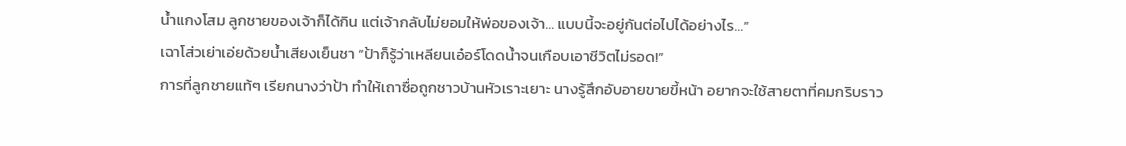น้ำแกงโสม ลูกชายของเจ้าก็ได้กิน แต่เจ้ากลับไม่ยอมให้พ่อของเจ้า… แบบนี้จะอยู่กันต่อไปได้อย่างไร…”
เฉาโส่วเย่าเอ่ยด้วยน้ำเสียงเย็นชา “ป้าก็รู้ว่าเหลียนเอ๋อร์โดดน้ำจนเกือบเอาชีวิตไม่รอด!”
การที่ลูกชายแท้ๆ เรียกนางว่าป้า ทำให้เถาซื่อถูกชาวบ้านหัวเราะเยาะ นางรู้สึกอับอายขายขี้หน้า อยากจะใช้สายตาที่คมกริบราว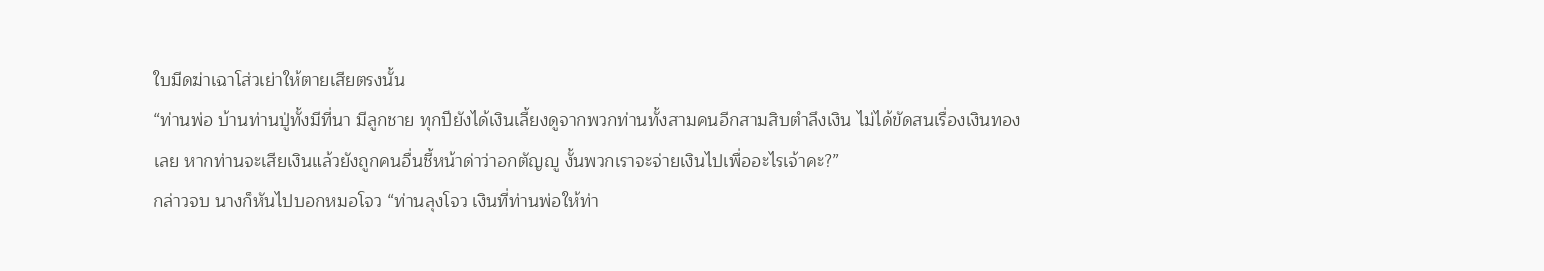ใบมีดฆ่าเฉาโส่วเย่าให้ตายเสียตรงนั้น
“ท่านพ่อ บ้านท่านปู่ทั้งมีที่นา มีลูกชาย ทุกปียังได้เงินเลี้ยงดูจากพวกท่านทั้งสามคนอีกสามสิบตำลึงเงิน ไม่ได้ขัดสนเรื่องเงินทองเลย หากท่านจะเสียเงินแล้วยังถูกคนอื่นชี้หน้าด่าว่าอกตัญญู งั้นพวกเราจะจ่ายเงินไปเพื่ออะไรเจ้าคะ?”
กล่าวจบ นางก็หันไปบอกหมอโจว “ท่านลุงโจว เงินที่ท่านพ่อให้ท่า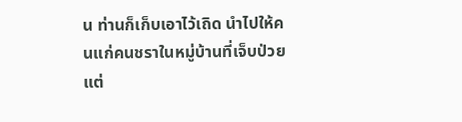น ท่านก็เก็บเอาไว้เถิด นำไปให้คนแก่คนชราในหมู่บ้านที่เจ็บป่วยแต่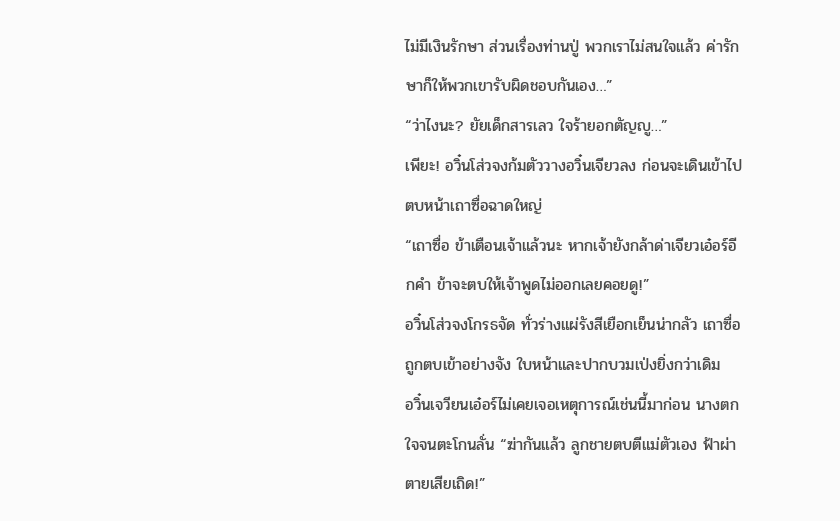ไม่มีเงินรักษา ส่วนเรื่องท่านปู่ พวกเราไม่สนใจแล้ว ค่ารักษาก็ให้พวกเขารับผิดชอบกันเอง…”
“ว่าไงนะ? ยัยเด็กสารเลว ใจร้ายอกตัญญู…”
เพียะ! อวิ๋นโส่วจงก้มตัววางอวิ๋นเจียวลง ก่อนจะเดินเข้าไปตบหน้าเถาซื่อฉาดใหญ่
“เถาซื่อ ข้าเตือนเจ้าแล้วนะ หากเจ้ายังกล้าด่าเจียวเอ๋อร์อีกคำ ข้าจะตบให้เจ้าพูดไม่ออกเลยคอยดู!”
อวิ๋นโส่วจงโกรธจัด ทั่วร่างแผ่รังสีเยือกเย็นน่ากลัว เถาซื่อถูกตบเข้าอย่างจัง ใบหน้าและปากบวมเป่งยิ่งกว่าเดิม
อวิ๋นเจวียนเอ๋อร์ไม่เคยเจอเหตุการณ์เช่นนี้มาก่อน นางตกใจจนตะโกนลั่น “ฆ่ากันแล้ว ลูกชายตบตีแม่ตัวเอง ฟ้าผ่าตายเสียเถิด!”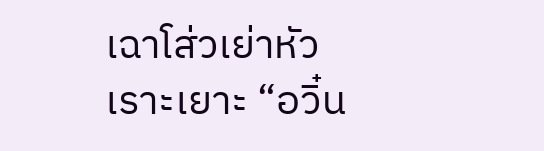เฉาโส่วเย่าหัวเราะเยาะ “อวิ๋น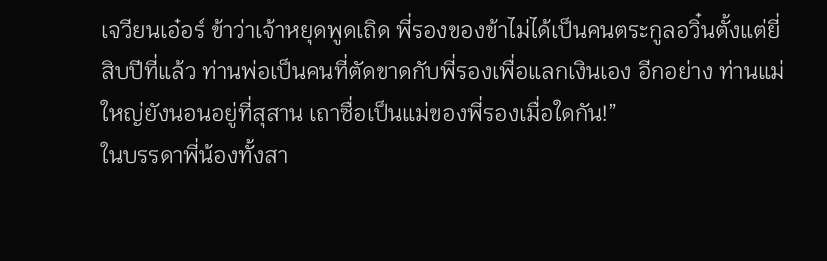เจวียนเอ๋อร์ ข้าว่าเจ้าหยุดพูดเถิด พี่รองของข้าไม่ได้เป็นคนตระกูลอวิ๋นตั้งแต่ยี่สิบปีที่แล้ว ท่านพ่อเป็นคนที่ตัดขาดกับพี่รองเพื่อแลกเงินเอง อีกอย่าง ท่านแม่ใหญ่ยังนอนอยู่ที่สุสาน เถาซื่อเป็นแม่ของพี่รองเมื่อใดกัน!”
ในบรรดาพี่น้องทั้งสา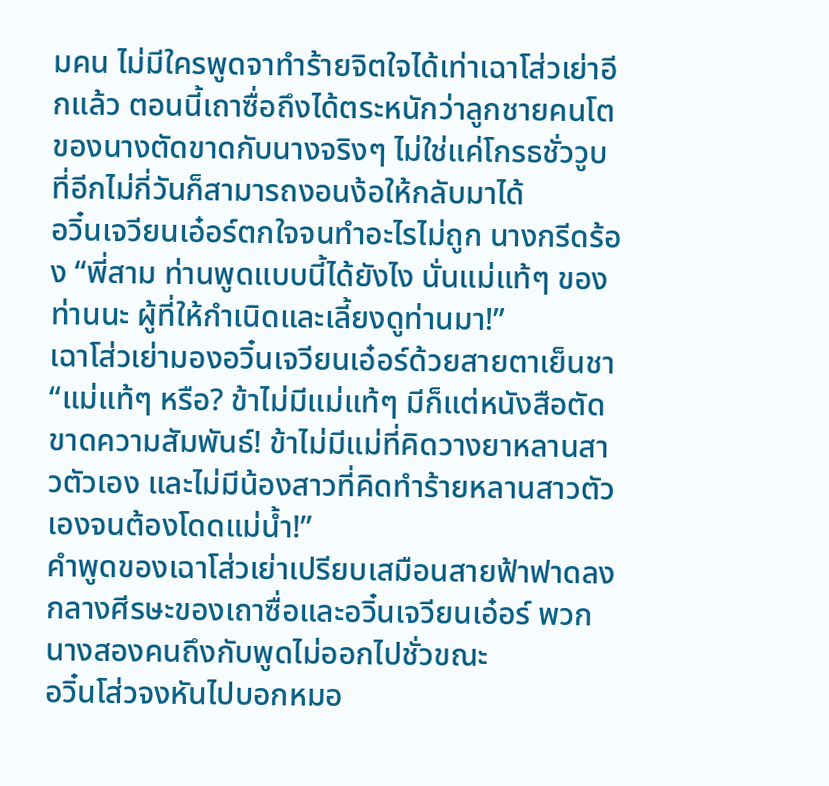มคน ไม่มีใครพูดจาทำร้ายจิตใจได้เท่าเฉาโส่วเย่าอีกแล้ว ตอนนี้เถาซื่อถึงได้ตระหนักว่าลูกชายคนโตของนางตัดขาดกับนางจริงๆ ไม่ใช่แค่โกรธชั่ววูบ ที่อีกไม่กี่วันก็สามารถงอนง้อให้กลับมาได้
อวิ๋นเจวียนเอ๋อร์ตกใจจนทำอะไรไม่ถูก นางกรีดร้อง “พี่สาม ท่านพูดแบบนี้ได้ยังไง นั่นแม่แท้ๆ ของท่านนะ ผู้ที่ให้กำเนิดและเลี้ยงดูท่านมา!”
เฉาโส่วเย่ามองอวิ๋นเจวียนเอ๋อร์ด้วยสายตาเย็นชา “แม่แท้ๆ หรือ? ข้าไม่มีแม่แท้ๆ มีก็แต่หนังสือตัดขาดความสัมพันธ์! ข้าไม่มีแม่ที่คิดวางยาหลานสาวตัวเอง และไม่มีน้องสาวที่คิดทำร้ายหลานสาวตัวเองจนต้องโดดแม่น้ำ!”
คำพูดของเฉาโส่วเย่าเปรียบเสมือนสายฟ้าฟาดลงกลางศีรษะของเถาซื่อและอวิ๋นเจวียนเอ๋อร์ พวกนางสองคนถึงกับพูดไม่ออกไปชั่วขณะ
อวิ๋นโส่วจงหันไปบอกหมอ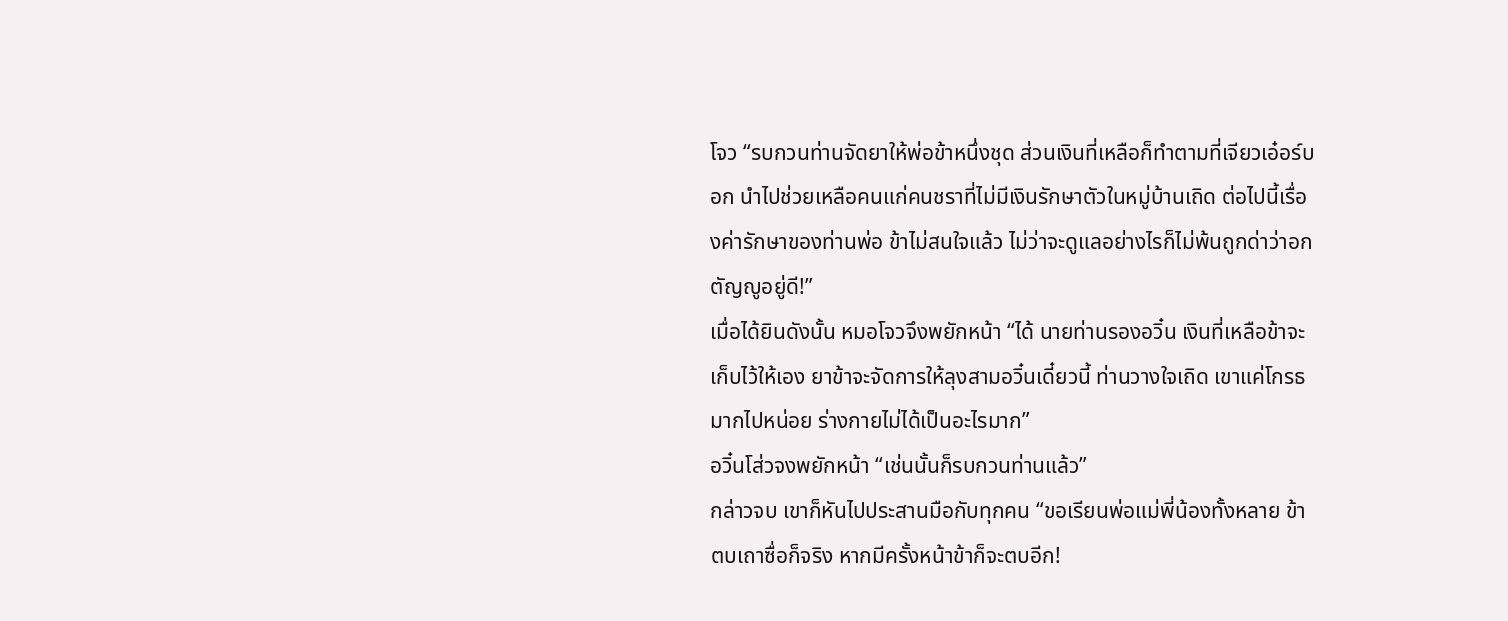โจว “รบกวนท่านจัดยาให้พ่อข้าหนึ่งชุด ส่วนเงินที่เหลือก็ทำตามที่เจียวเอ๋อร์บอก นำไปช่วยเหลือคนแก่คนชราที่ไม่มีเงินรักษาตัวในหมู่บ้านเถิด ต่อไปนี้เรื่องค่ารักษาของท่านพ่อ ข้าไม่สนใจแล้ว ไม่ว่าจะดูแลอย่างไรก็ไม่พ้นถูกด่าว่าอกตัญญูอยู่ดี!”
เมื่อได้ยินดังนั้น หมอโจวจึงพยักหน้า “ได้ นายท่านรองอวิ๋น เงินที่เหลือข้าจะเก็บไว้ให้เอง ยาข้าจะจัดการให้ลุงสามอวิ๋นเดี๋ยวนี้ ท่านวางใจเถิด เขาแค่โกรธมากไปหน่อย ร่างกายไม่ได้เป็นอะไรมาก”
อวิ๋นโส่วจงพยักหน้า “เช่นนั้นก็รบกวนท่านแล้ว”
กล่าวจบ เขาก็หันไปประสานมือกับทุกคน “ขอเรียนพ่อแม่พี่น้องทั้งหลาย ข้าตบเถาซื่อก็จริง หากมีครั้งหน้าข้าก็จะตบอีก!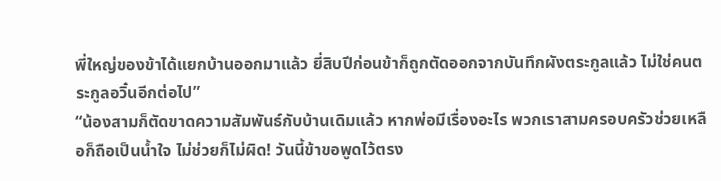พี่ใหญ่ของข้าได้แยกบ้านออกมาแล้ว ยี่สิบปีก่อนข้าก็ถูกตัดออกจากบันทึกผังตระกูลแล้ว ไม่ใช่คนตระกูลอวิ๋นอีกต่อไป”
“น้องสามก็ตัดขาดความสัมพันธ์กับบ้านเดิมแล้ว หากพ่อมีเรื่องอะไร พวกเราสามครอบครัวช่วยเหลือก็ถือเป็นน้ำใจ ไม่ช่วยก็ไม่ผิด! วันนี้ข้าขอพูดไว้ตรง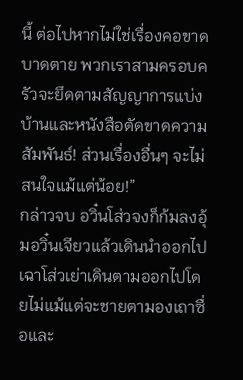นี้ ต่อไปหากไม่ใช่เรื่องคอขาดบาดตาย พวกเราสามครอบครัวจะยึดตามสัญญาการแบ่งบ้านและหนังสือตัดขาดความสัมพันธ์! ส่วนเรื่องอื่นๆ จะไม่สนใจแม้แต่น้อย!”
กล่าวจบ อวิ๋นโส่วจงก็ก้มลงอุ้มอวิ๋นเจียวแล้วเดินนำออกไป เฉาโส่วเย่าเดินตามออกไปโดยไม่แม้แต่จะชายตามองเถาซื่อและ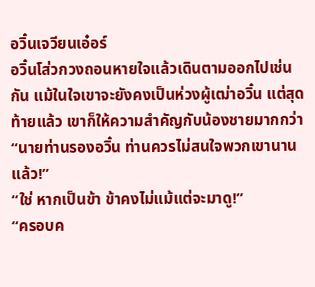อวิ๋นเจวียนเอ๋อร์
อวิ๋นโส่วกวงถอนหายใจแล้วเดินตามออกไปเช่นกัน แม้ในใจเขาจะยังคงเป็นห่วงผู้เฒ่าอวิ๋น แต่สุดท้ายแล้ว เขาก็ให้ความสำคัญกับน้องชายมากกว่า
“นายท่านรองอวิ๋น ท่านควรไม่สนใจพวกเขานานแล้ว!”
“ใช่ หากเป็นข้า ข้าคงไม่แม้แต่จะมาดู!”
“ครอบค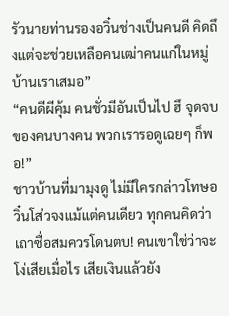รัวนายท่านรองอวิ๋นช่างเป็นคนดี คิดถึงแต่จะช่วยเหลือคนเฒ่าคนแก่ในหมู่บ้านเราเสมอ”
“คนดีผีคุ้ม คนชั่วมีอันเป็นไป ฮึ จุดจบของคนบางคน พวกเรารอดูเฉยๆ ก็พอ!”
ชาวบ้านที่มามุงดู ไม่มีใครกล่าวโทษอวิ๋นโส่วจงแม้แต่คนเดียว ทุกคนคิดว่าเถาซื่อสมควรโดนตบ! คนเขาใช่ว่าจะโง่เสียเมื่อไร เสียเงินแล้วยัง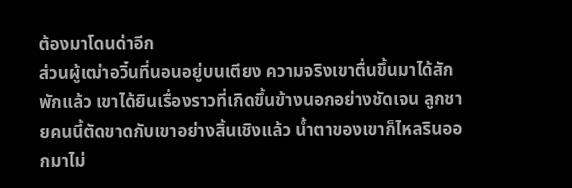ต้องมาโดนด่าอีก
ส่วนผู้เฒ่าอวิ๋นที่นอนอยู่บนเตียง ความจริงเขาตื่นขึ้นมาได้สักพักแล้ว เขาได้ยินเรื่องราวที่เกิดขึ้นข้างนอกอย่างชัดเจน ลูกชายคนนี้ตัดขาดกับเขาอย่างสิ้นเชิงแล้ว น้ำตาของเขาก็ไหลรินออกมาไม่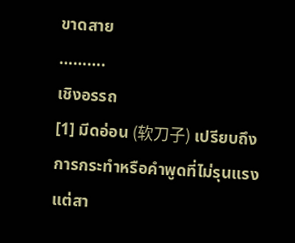ขาดสาย
……….
เชิงอรรถ
[1] มีดอ่อน (软刀子) เปรียบถึงการกระทำหรือคำพูดที่ไม่รุนแรง แต่สา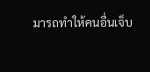มารถทำให้คนอื่นเจ็บ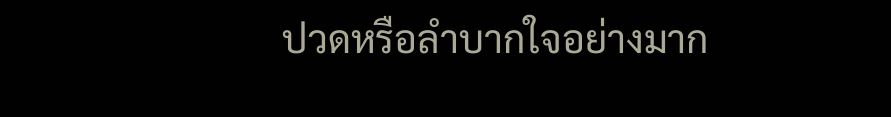ปวดหรือลำบากใจอย่างมาก